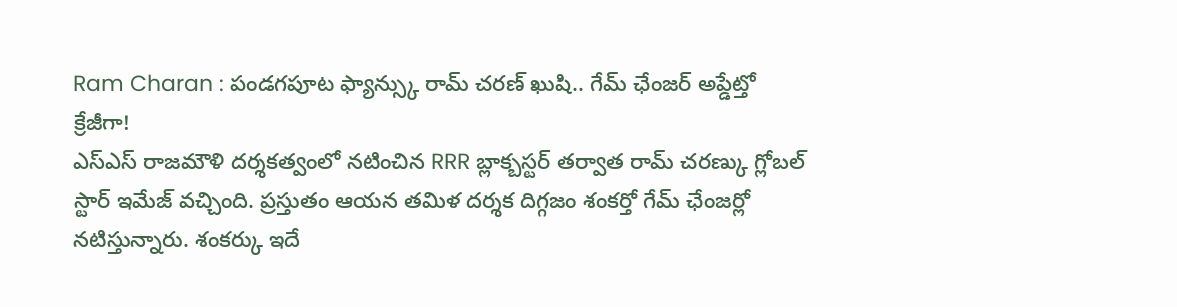Ram Charan : పండగపూట ఫ్యాన్స్కు రామ్ చరణ్ ఖుషి.. గేమ్ ఛేంజర్ అప్డేట్తో క్రేజీగా!
ఎస్ఎస్ రాజమౌళి దర్శకత్వంలో నటించిన RRR బ్లాక్బస్టర్ తర్వాత రామ్ చరణ్కు గ్లోబల్ స్టార్ ఇమేజ్ వచ్చింది. ప్రస్తుతం ఆయన తమిళ దర్శక దిగ్గజం శంకర్తో గేమ్ ఛేంజర్లో నటిస్తున్నారు. శంకర్కు ఇదే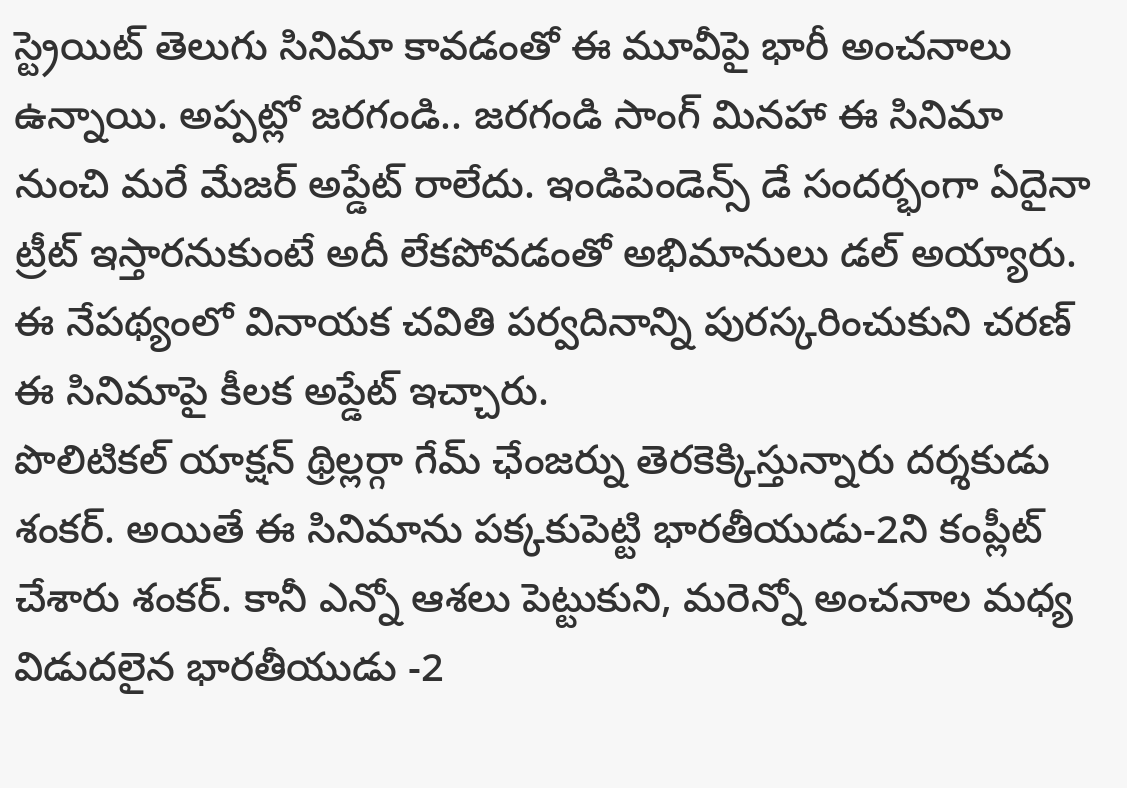స్ట్రెయిట్ తెలుగు సినిమా కావడంతో ఈ మూవీపై భారీ అంచనాలు ఉన్నాయి. అప్పట్లో జరగండి.. జరగండి సాంగ్ మినహా ఈ సినిమా నుంచి మరే మేజర్ అప్డేట్ రాలేదు. ఇండిపెండెన్స్ డే సందర్భంగా ఏదైనా ట్రీట్ ఇస్తారనుకుంటే అదీ లేకపోవడంతో అభిమానులు డల్ అయ్యారు. ఈ నేపథ్యంలో వినాయక చవితి పర్వదినాన్ని పురస్కరించుకుని చరణ్ ఈ సినిమాపై కీలక అప్డేట్ ఇచ్చారు.
పొలిటికల్ యాక్షన్ థ్రిల్లర్గా గేమ్ ఛేంజర్ను తెరకెక్కిస్తున్నారు దర్శకుడు శంకర్. అయితే ఈ సినిమాను పక్కకుపెట్టి భారతీయుడు-2ని కంప్లీట్ చేశారు శంకర్. కానీ ఎన్నో ఆశలు పెట్టుకుని, మరెన్నో అంచనాల మధ్య విడుదలైన భారతీయుడు -2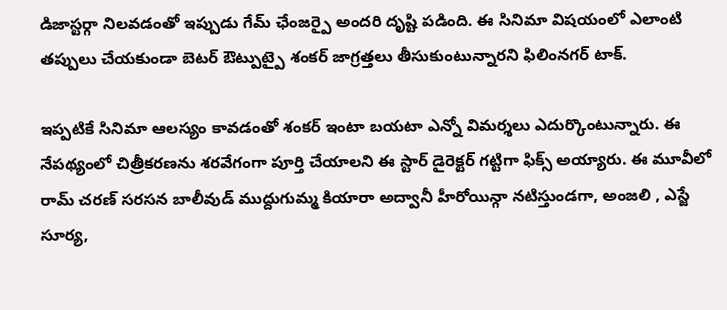డిజాస్టర్గా నిలవడంతో ఇప్పుడు గేమ్ ఛేంజర్పై అందరి దృష్టి పడింది. ఈ సినిమా విషయంలో ఎలాంటి తప్పులు చేయకుండా బెటర్ ఔట్పుట్పై శంకర్ జాగ్రత్తలు తీసుకుంటున్నారని ఫిలింనగర్ టాక్.

ఇప్పటికే సినిమా ఆలస్యం కావడంతో శంకర్ ఇంటా బయటా ఎన్నో విమర్శలు ఎదుర్కొంటున్నారు. ఈ నేపథ్యంలో చిత్రీకరణను శరవేగంగా పూర్తి చేయాలని ఈ స్టార్ డైరెక్టర్ గట్టిగా ఫిక్స్ అయ్యారు. ఈ మూవీలో రామ్ చరణ్ సరసన బాలీవుడ్ ముద్దుగుమ్మ కియారా అద్వానీ హీరోయిన్గా నటిస్తుండగా, అంజలి , ఎస్జే సూర్య,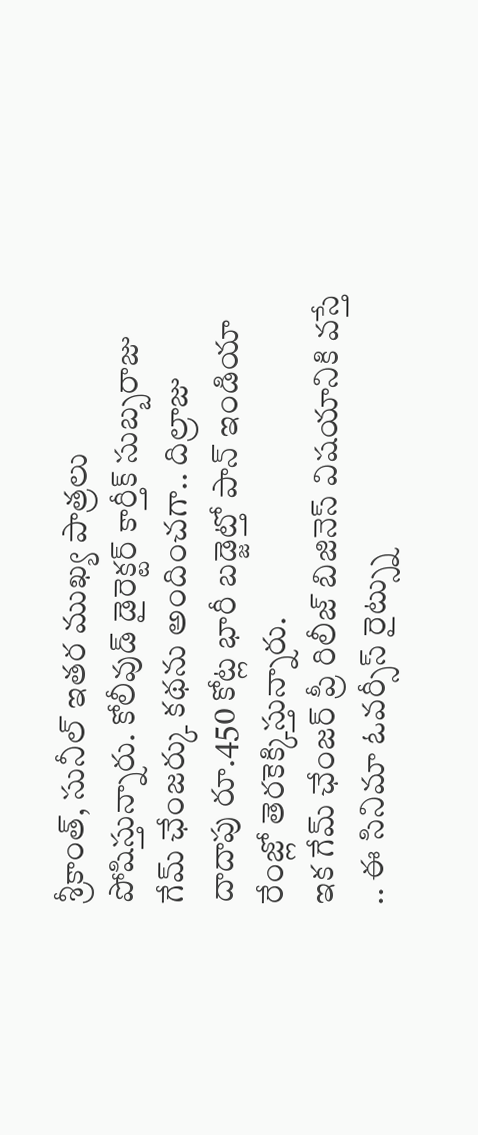శ్రీకాంత్, సునీల్ ఇతర ముఖ్య పాత్రలు పోషిస్తున్నారు. కోలీవుడ్ డైరెక్టర్ కార్తీక్ సుబ్బరాజు గేమ్ ఛేంజర్కు కథను అందించగా.. దిల్రాజు దాదాపు రూ.450 కోట్ల భారీ బడ్జెట్తో పాన్ ఇండియా రేంజ్లో తెరకెక్కిస్తున్నారు.
ఇక గేమ్ ఛేంజర్ ప్రీ రిలీజ్ బిజినెస్ విషయానికి వస్తే .. ఈ సినిమా ఓవర్సీస్ రైట్స్ను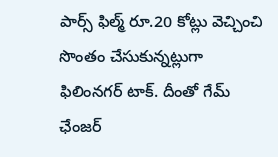పార్స్ ఫిల్మ్ రూ.20 కోట్లు వెచ్చించి సొంతం చేసుకున్నట్లుగా ఫిలింనగర్ టాక్. దీంతో గేమ్ ఛేంజర్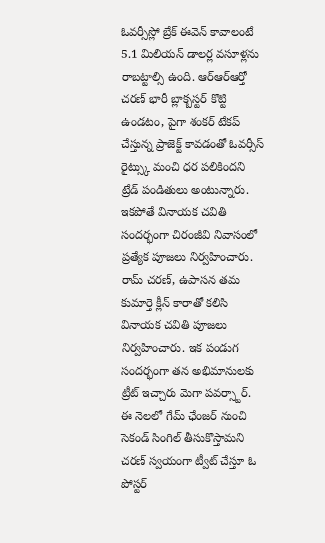ఓవర్సీస్లో బ్రేక్ ఈవెన్ కావాలంటే 5.1 మిలియన్ డాలర్ల వసూళ్లను రాబట్టాల్సి ఉంది. ఆర్ఆర్ఆర్తో చరణ్ భారీ బ్లాక్బస్టర్ కొట్టి ఉండటం, పైగా శంకర్ టేకప్ చేస్తున్న ప్రాజెక్ట్ కావడంతో ఓవర్సీస్ రైట్స్కు మంచి ధర పలికిందని ట్రేడ్ పండితులు అంటున్నారు.
ఇకపోతే వినాయక చవితి సందర్భంగా చిరంజీవి నివాసంలో ప్రత్యేక పూజలు నిర్వహించారు. రామ్ చరణ్, ఉపాసన తమ కుమార్తె క్లీన్ కారాతో కలిసి వినాయక చవితి పూజలు నిర్వహించారు. ఇక పండుగ సందర్భంగా తన అభిమానులకు ట్రీట్ ఇచ్చారు మెగా పవర్స్టార్. ఈ నెలలో గేమ్ ఛేంజర్ నుంచి సెకండ్ సింగిల్ తీసుకొస్తామని చరణ్ స్వయంగా ట్వీట్ చేస్తూ ఓ పోస్టర్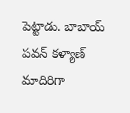పెట్టాడు. బాబాయ్ పవన్ కళ్యాణ్ మాదిరిగా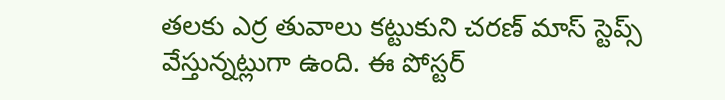తలకు ఎర్ర తువాలు కట్టుకుని చరణ్ మాస్ స్టెప్స్ వేస్తున్నట్లుగా ఉంది. ఈ పోస్టర్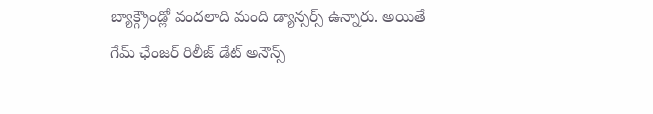బ్యాక్గ్రౌండ్లో వందలాది మంది డ్యాన్సర్స్ ఉన్నారు. అయితే గేమ్ ఛేంజర్ రిలీజ్ డేట్ అనౌన్స్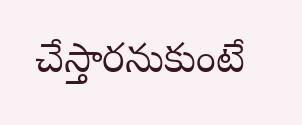చేస్తారనుకుంటే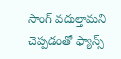సాంగ్ వదుల్తామని చెప్పడంతో ఫ్యాన్స్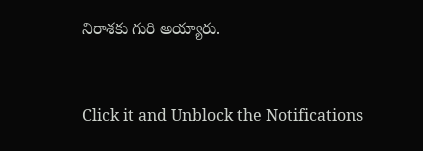నిరాశకు గురి అయ్యారు.


Click it and Unblock the Notifications